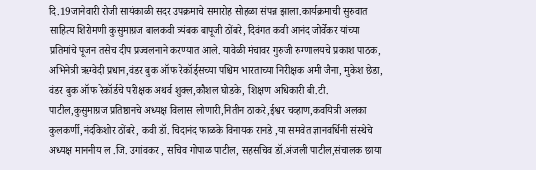दि.19जानेवारी रोजी सायंकाळी सदर उपक्रमाचे समारोह सोहळा संपन्न झाला.कार्यक्रमाची सुरुवात साहित्य शिरोमणी कुसुमाग्रज बालकवी त्र्यंबक बापूजी ठोंबरे, दिवंगत कवी आनंद जोर्वेकर यांच्या प्रतिमांचे पूजन तसेच दीप प्रज्वलनाने करण्यात आले. यावेळी मंचावर गुरुजी रुग्णालयचे प्रकाश पाठक, अभिनेत्री ऋग्वेदी प्रधान,वंडर बुक ऑफ रेकॉर्ड्सच्या पश्चिम भारताच्या निरीक्षक अमी जैना, मुकेश छेडा, वंडर बुक ऑफ रेकॉर्डचे परीक्षक अथर्व शुक्ल,कौशल घोडके, शिक्षण अधिकारी बी.टी. पाटील,कुसुमाग्रज प्रतिष्ठानचे अध्यक्ष विलास लोणारी,नितीन ठाकरे,ईश्वर चव्हाण,कवयित्री अलका कुलकर्णी,नंदकिशोर ठोंबरे, कवी डॉ. चिदानंद फाळके विनायक रानडे ,या समवेत ज्ञानवर्धिनी संस्थेचे अध्यक्ष माननीय ल .जि. उगांवकर , सचिव गोपाळ पाटील, सहसचिव डॉ.अंजली पाटील,संचालक छाया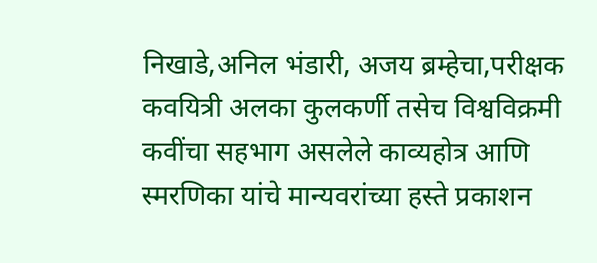निखाडे,अनिल भंडारी, अजय ब्रम्हेचा,परीक्षक कवयित्री अलका कुलकर्णी तसेच विश्वविक्रमी कवींचा सहभाग असलेले काव्यहोत्र आणि स्मरणिका यांचे मान्यवरांच्या हस्ते प्रकाशन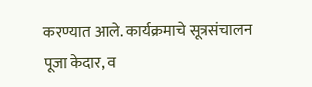करण्यात आले. कार्यक्रमाचे सूत्रसंचालन पूजा केदार, व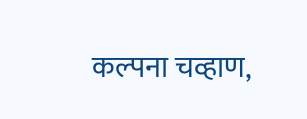कल्पना चव्हाण,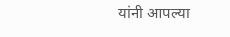यांनी आपल्या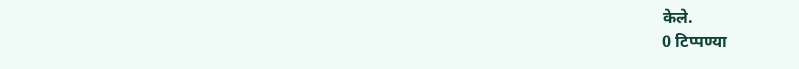केले.
0 टिप्पण्या